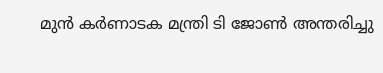മുന്‍ കര്‍ണാടക മന്ത്രി ടി ജോണ്‍ അന്തരിച്ചു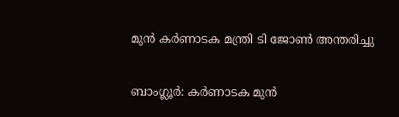മുന്‍ കര്‍ണാടക മന്ത്രി ടി ജോണ്‍ അന്തരിച്ചു

ബാംഗ്ലൂർ: കര്‍ണാടക മുന്‍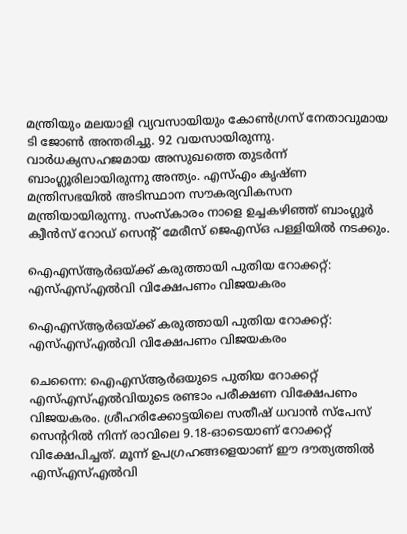മന്ത്രിയും മലയാളി വ്യവസായിയും കോണ്‍ഗ്രസ് നേതാവുമായ ടി ജോണ്‍ അന്തരിച്ചു. 92 വയസായിരുന്നു. വാര്‍ധക്യസഹജമായ അസുഖത്തെ തുടര്‍ന്ന് ബാംഗ്ലൂരിലായിരുന്നു അന്ത്യം. എസ്എം കൃഷ്ണ മന്ത്രിസഭയില്‍ അടിസ്ഥാന സൗകര്യവികസന മന്ത്രിയായിരുന്നു. സംസ്‌കാരം നാളെ ഉച്ചകഴിഞ്ഞ് ബാംഗ്ലൂർ ക്വീന്‍സ് റോഡ് സെന്റ് മേരീസ് ജെഎസ്ഒ പള്ളിയില്‍ നടക്കും.

ഐഎസ്ആർഒയ്ക്ക് കരുത്തായി പുതിയ റോക്കറ്റ്: എസ്എസ്എൽവി വിക്ഷേപണം വിജയകരം

ഐഎസ്ആർഒയ്ക്ക് കരുത്തായി പുതിയ റോക്കറ്റ്: എസ്എസ്എൽവി വിക്ഷേപണം വിജയകരം

ചെന്നൈ: ഐഎസ്ആർഒയുടെ പുതിയ റോക്കറ്റ് എസ്എസ്എൽവിയുടെ രണ്ടാം പരീക്ഷണ വിക്ഷേപണം വിജയകരം. ശ്രീഹരിക്കോട്ടയിലെ സതീഷ് ധവാൻ സ്പേസ് സെന്ററിൽ നിന്ന് രാവിലെ 9.18-ഓടെയാണ് റോക്കറ്റ് വിക്ഷേപിച്ചത്. മൂന്ന് ഉപഗ്രഹങ്ങളെയാണ് ഈ ദൗത്യത്തിൽ എസ്എസ്എൽവി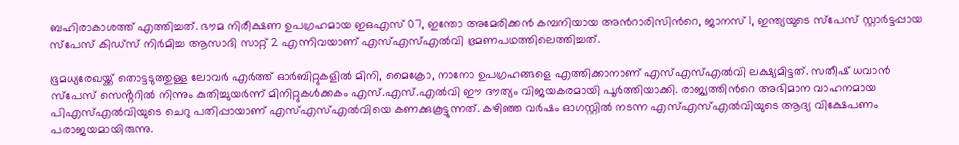ബഹിരാകാശത്ത് എത്തിച്ചത്. ഭൗമ നിരീക്ഷണ ഉപഗ്രഹമായ ഇഒഎസ് 07, ഇന്തോ അമേരിക്കൻ കമ്പനിയായ അന്‍റാരിസിന്‍റെ, ജാനസ് 1, ഇന്ത്യയുടെ സ്പേസ് സ്റ്റാർട്ടപ്പായ സ്പേസ് കിഡ്സ് നിർമിച്ച ആസാദി സാറ്റ് 2 എന്നിവയാണ് എസ്എസ്എൽവി ഭ്രമണപഥത്തിലെത്തിച്ചത്.

ഭൂമധ്യരേഖയ്ക്ക് തൊട്ടടുത്തുള്ള ലോവർ എർത്ത് ഓർബിറ്റുകളിൽ മിനി, മൈക്രോ, നാനോ ഉപഗ്രഹങ്ങളെ എത്തിക്കാനാണ് എസ്എസ്എൽവി ലക്ഷ്യമിട്ടത്. സതീഷ് ധവാൻ സ്പേസ് സെൻ്ററിൽ നിന്നും കുതിച്ചുയർന്ന് മിനിറ്റുകൾക്കകം എസ്.എസ്.എൽവി ഈ ദൗത്യം വിജയകരമായി പൂ‍ർത്തിയാക്കി. രാജ്യത്തിന്‍റെ അഭിമാന വാഹനമായ പിഎസ്എൽവിയുടെ ചെറു പതിപ്പായാണ് എസ്എസ്എൽവിയെ കണക്കുകൂട്ടുന്നത്. കഴിഞ്ഞ വർഷം ഓഗസ്റ്റിൽ നടന്ന എസ്എസ്എൽവിയുടെ ആദ്യ വിക്ഷേപണം പരാജയമായിരുന്നു.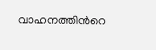വാഹനത്തിന്‍റെ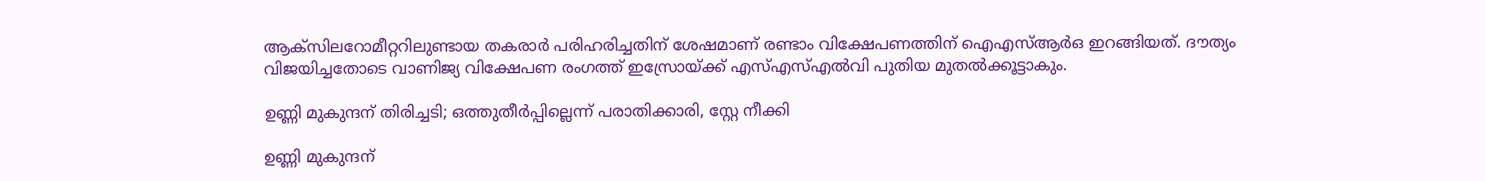ആക്സിലറോമീറ്ററിലുണ്ടായ തകരാർ പരിഹരിച്ചതിന് ശേഷമാണ് രണ്ടാം വിക്ഷേപണത്തിന് ഐഎസ്ആ‍ർഒ ഇറങ്ങിയത്. ദൗത്യം വിജയിച്ചതോടെ വാണിജ്യ വിക്ഷേപണ രംഗത്ത് ഇസ്രോയ്ക്ക് എസ്എസ്എൽവി പുതിയ മുതൽക്കൂട്ടാകും.

ഉണ്ണി മുകുന്ദന് തിരിച്ചടി; ഒത്തുതീര്‍പ്പില്ലെന്ന് പരാതിക്കാരി, സ്റ്റേ നീക്കി

ഉണ്ണി മുകുന്ദന്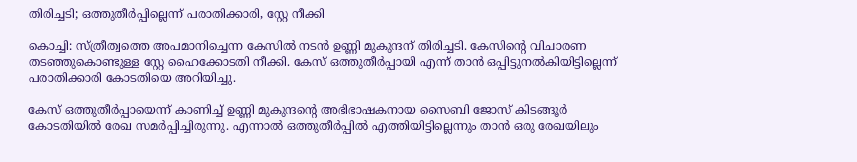തിരിച്ചടി; ഒത്തുതീര്‍പ്പില്ലെന്ന് പരാതിക്കാരി, സ്റ്റേ നീക്കി

കൊച്ചി: സ്ത്രീത്വത്തെ അപമാനിച്ചെന്ന കേസില്‍ നടന്‍ ഉണ്ണി മുകുന്ദന് തിരിച്ചടി. കേസിന്റെ വിചാരണ തടഞ്ഞുകൊണ്ടുള്ള സ്റ്റേ ഹൈക്കോടതി നീക്കി. കേസ് ഒത്തുതീര്‍പ്പായി എന്ന് താന്‍ ഒപ്പിട്ടുനല്‍കിയിട്ടില്ലെന്ന് പരാതിക്കാരി കോടതിയെ അറിയിച്ചു.

കേസ് ഒത്തുതീര്‍പ്പായെന്ന് കാണിച്ച് ഉണ്ണി മുകുന്ദന്റെ അഭിഭാഷകനായ സൈബി ജോസ് കിടങ്ങൂര്‍ കോടതിയില്‍ രേഖ സമര്‍പ്പിച്ചിരുന്നു. എന്നാല്‍ ഒത്തുതീര്‍പ്പില്‍ എത്തിയിട്ടില്ലെന്നും താന്‍ ഒരു രേഖയിലും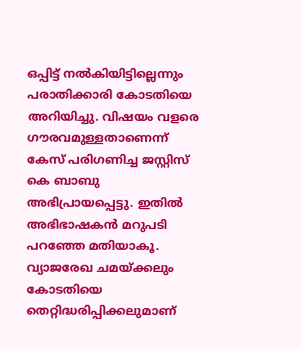ഒപ്പിട്ട് നല്‍കിയിട്ടില്ലെന്നും പരാതിക്കാരി കോടതിയെ അറിയിച്ചു. വിഷയം വളരെ ഗൗരവമുള്ളതാണെന്ന് കേസ് പരിഗണിച്ച ജസ്റ്റിസ് കെ ബാബു അഭിപ്രായപ്പെട്ടു. ഇതില്‍ അഭിഭാഷകന്‍ മറുപടി പറഞ്ഞേ മതിയാകൂ. വ്യാജരേഖ ചമയ്ക്കലും കോടതിയെ തെറ്റിദ്ധരിപ്പിക്കലുമാണ്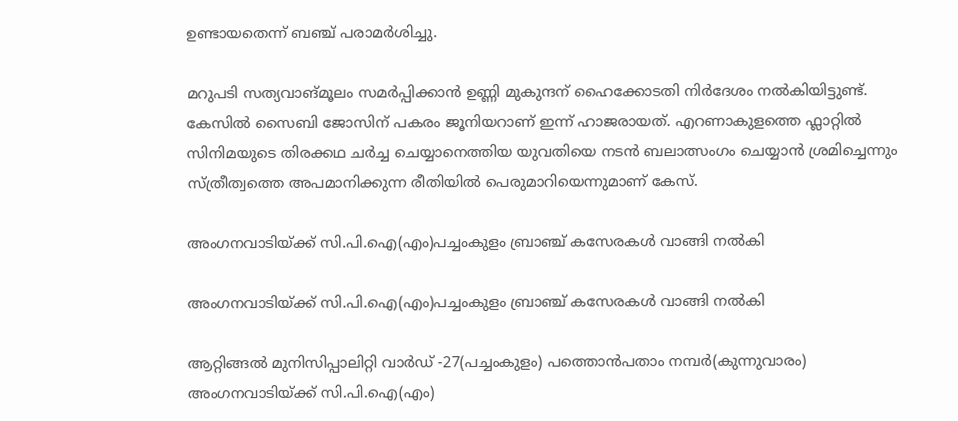ഉണ്ടായതെന്ന് ബഞ്ച് പരാമര്‍ശിച്ചു.

മറുപടി സത്യവാങ്മൂലം സമര്‍പ്പിക്കാന്‍ ഉണ്ണി മുകുന്ദന് ഹൈക്കോടതി നിര്‍ദേശം നല്‍കിയിട്ടുണ്ട്. കേസില്‍ സൈബി ജോസിന് പകരം ജൂനിയറാണ് ഇന്ന് ഹാജരായത്. എറണാകുളത്തെ ഫ്ലാറ്റിൽ സിനിമയുടെ തിരക്കഥ ചര്‍ച്ച ചെയ്യാനെത്തിയ യുവതിയെ നടന്‍ ബലാത്സംഗം ചെയ്യാന്‍ ശ്രമിച്ചെന്നും സ്ത്രീത്വത്തെ അപമാനിക്കുന്ന രീതിയില്‍ പെരുമാറിയെന്നുമാണ് കേസ്.

അംഗനവാടിയ്ക്ക് സി.പി.ഐ(എം)പച്ചംകുളം ബ്രാഞ്ച് കസേരകൾ വാങ്ങി നൽകി

അംഗനവാടിയ്ക്ക് സി.പി.ഐ(എം)പച്ചംകുളം ബ്രാഞ്ച് കസേരകൾ വാങ്ങി നൽകി

ആറ്റിങ്ങൽ മുനിസിപ്പാലിറ്റി വാർഡ് -27(പച്ചംകുളം) പത്തൊൻപതാം നമ്പർ(കുന്നുവാരം) അംഗനവാടിയ്ക്ക് സി.പി.ഐ(എം)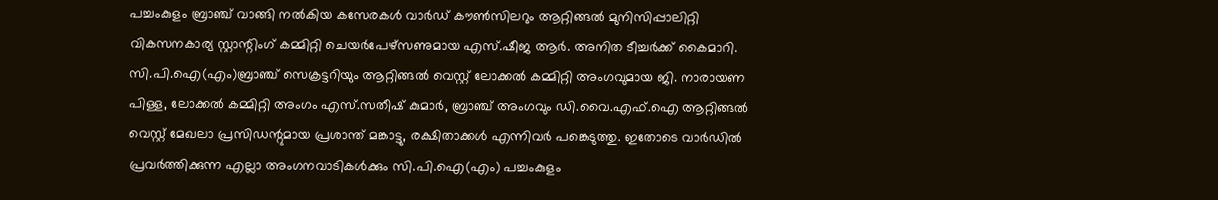പച്ചംകുളം ബ്രാഞ്ച് വാങ്ങി നൽകിയ കസേരകൾ വാർഡ് കൗൺസിലറും ആറ്റിങ്ങൽ മുനിസിപ്പാലിറ്റി വികസനകാര്യ സ്റ്റാന്റിംഗ് കമ്മിറ്റി ചെയർപേഴ്സണുമായ എസ്.ഷീജ ആർ. അനിത ടീച്ചർക്ക് കൈമാറി. സി.പി.ഐ(എം)ബ്രാഞ്ച് സെക്രട്ടറിയും ആറ്റിങ്ങൽ വെസ്റ്റ് ലോക്കൽ കമ്മിറ്റി അംഗവുമായ ജി. നാരായണ പിള്ള, ലോക്കൽ കമ്മിറ്റി അംഗം എസ്.സതീഷ് കുമാർ, ബ്രാഞ്ച് അംഗവും ഡി.വൈ.എഫ്.ഐ ആറ്റിങ്ങൽ വെസ്റ്റ് മേഖലാ പ്രസിഡന്റുമായ പ്രശാന്ത് മങ്കാട്ടു, രക്ഷിതാക്കൾ എന്നിവർ പങ്കെടുത്തു. ഇതോടെ വാർഡിൽ പ്രവർത്തിക്കുന്ന എല്ലാ അംഗനവാടികൾക്കും സി.പി.ഐ(എം) പച്ചംകുളം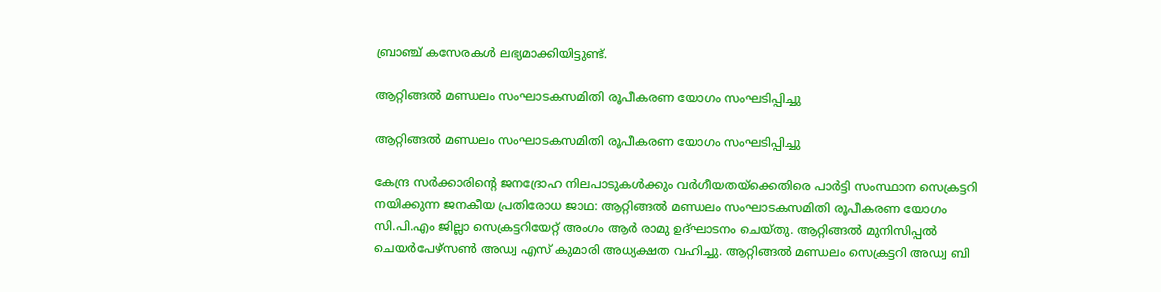ബ്രാഞ്ച് കസേരകൾ ലഭ്യമാക്കിയിട്ടുണ്ട്.

ആറ്റിങ്ങൽ മണ്ഡലം സംഘാടകസമിതി രൂപീകരണ യോഗം സംഘടിപ്പിച്ചു

ആറ്റിങ്ങൽ മണ്ഡലം സംഘാടകസമിതി രൂപീകരണ യോഗം സംഘടിപ്പിച്ചു

കേന്ദ്ര സർക്കാരിന്റെ ജനദ്രോഹ നിലപാടുകൾക്കും വർഗീയതയ്ക്കെതിരെ പാർട്ടി സംസ്ഥാന സെക്രട്ടറി നയിക്കുന്ന ജനകീയ പ്രതിരോധ ജാഥ: ആറ്റിങ്ങൽ മണ്ഡലം സംഘാടകസമിതി രൂപീകരണ യോഗം സി.പി.എം ജില്ലാ സെക്രട്ടറിയേറ്റ് അംഗം ആർ രാമു ഉദ്ഘാടനം ചെയ്തു. ആറ്റിങ്ങൽ മുനിസിപ്പൽ ചെയർപേഴ്സൺ അഡ്വ എസ് കുമാരി അധ്യക്ഷത വഹിച്ചു. ആറ്റിങ്ങൽ മണ്ഡലം സെക്രട്ടറി അഡ്വ ബി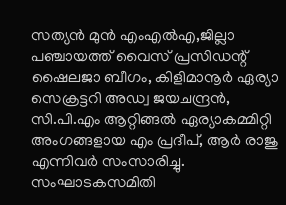സത്യൻ മുൻ എംഎൽഎ,ജില്ലാ പഞ്ചായത്ത് വൈസ് പ്രസിഡന്റ് ഷൈലജാ ബീഗം, കിളിമാനൂർ ഏര്യാ സെക്രട്ടറി അഡ്വ ജയചന്ദ്രൻ, സി.പി.എം ആറ്റിങ്ങൽ ഏര്യാകമ്മിറ്റി അംഗങ്ങളായ എം പ്രദീപ്, ആർ രാജു എന്നിവർ സംസാരിച്ചു. സംഘാടകസമിതി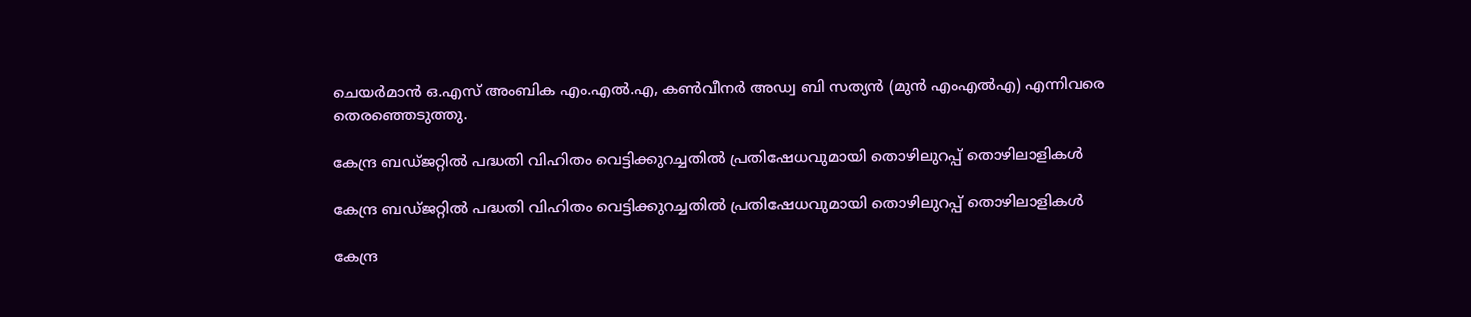ചെയർമാൻ ഒ.എസ് അംബിക എം.എൽ.എ, കൺവീനർ അഡ്വ ബി സത്യൻ (മുൻ എംഎൽഎ) എന്നിവരെ തെരഞ്ഞെടുത്തു.

കേന്ദ്ര ബഡ്ജറ്റിൽ പദ്ധതി വിഹിതം വെട്ടിക്കുറച്ചതിൽ പ്രതിഷേധവുമായി തൊഴിലുറപ്പ് തൊഴിലാളികൾ

കേന്ദ്ര ബഡ്ജറ്റിൽ പദ്ധതി വിഹിതം വെട്ടിക്കുറച്ചതിൽ പ്രതിഷേധവുമായി തൊഴിലുറപ്പ് തൊഴിലാളികൾ

കേന്ദ്ര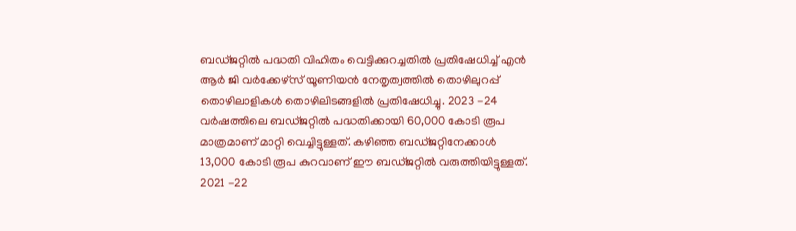ബഡ്ജറ്റിൽ പദ്ധതി വിഹിതം വെട്ടിക്കുറച്ചതിൽ പ്രതിഷേധിച്ച് എൻ ആർ ജി വർക്കേഴ്സ് യൂണിയൻ നേതൃത്വത്തിൽ തൊഴിലുറപ്പ് തൊഴിലാളികൾ തൊഴിലിടങ്ങളിൽ പ്രതിഷേധിച്ചു. 2023 -24 വർഷത്തിലെ ബഡ്ജറ്റിൽ പദ്ധതിക്കായി 60,000 കോടി രൂപ മാത്രമാണ് മാറ്റി വെച്ചിട്ടുള്ളത്. കഴിഞ്ഞ ബഡ്ജറ്റിനേക്കാൾ 13,000 കോടി രൂപ കുറവാണ് ഈ ബഡ്ജറ്റിൽ വരുത്തിയിട്ടുള്ളത്. 2021 -22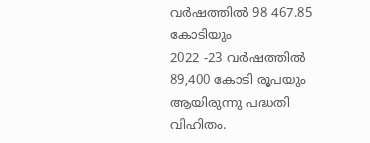വർഷത്തിൽ 98 467.85 കോടിയും
2022 -23 വർഷത്തിൽ 89,400 കോടി രൂപയും ആയിരുന്നു പദ്ധതി വിഹിതം.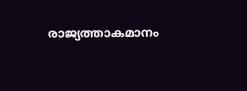രാജ്യത്താകമാനം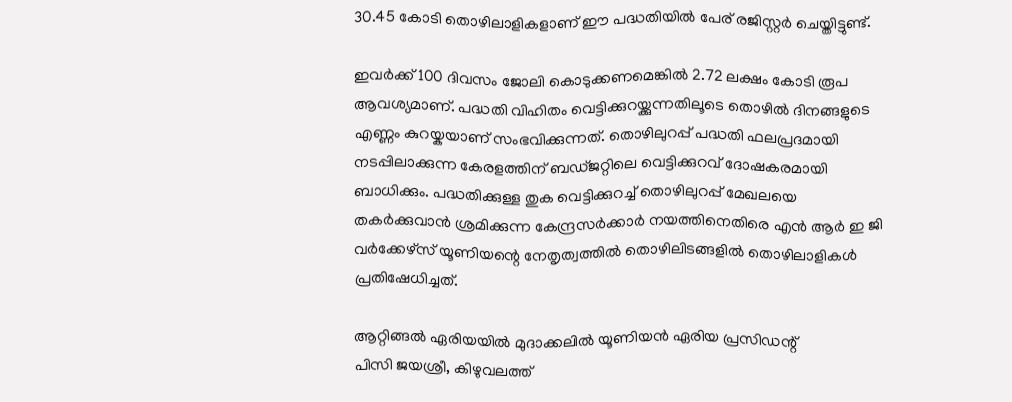30.45 കോടി തൊഴിലാളികളാണ് ഈ പദ്ധതിയിൽ പേര് രജിസ്റ്റർ ചെയ്തിട്ടുണ്ട്.

ഇവർക്ക് 100 ദിവസം ജോലി കൊടുക്കണമെങ്കിൽ 2.72 ലക്ഷം കോടി രൂപ ആവശ്യമാണ്. പദ്ധതി വിഹിതം വെട്ടിക്കുറയ്ക്കുന്നതിലൂടെ തൊഴിൽ ദിനങ്ങളുടെ എണ്ണം കുറയ്കയാണ് സംഭവിക്കുന്നത്. തൊഴിലുറപ്പ് പദ്ധതി ഫലപ്രദമായി നടപ്പിലാക്കുന്ന കേരളത്തിന് ബഡ്ജറ്റിലെ വെട്ടിക്കുറവ് ദോഷകരമായി ബാധിക്കും. പദ്ധതിക്കുള്ള തുക വെട്ടിക്കുറച്ച് തൊഴിലുറപ്പ് മേഖലയെ തകർക്കുവാൻ ശ്രമിക്കുന്ന കേന്ദ്രസർക്കാർ നയത്തിനെതിരെ എൻ ആർ ഇ ജി വർക്കേഴ്സ് യൂണിയന്റെ നേതൃത്വത്തിൽ തൊഴിലിടങ്ങളിൽ തൊഴിലാളികൾ പ്രതിഷേധിച്ചത്.

ആറ്റിങ്ങൽ ഏരിയയിൽ മുദാക്കലിൽ യൂണിയൻ ഏരിയ പ്രസിഡന്റ്
പിസി ജയശ്രീ, കിഴുവലത്ത്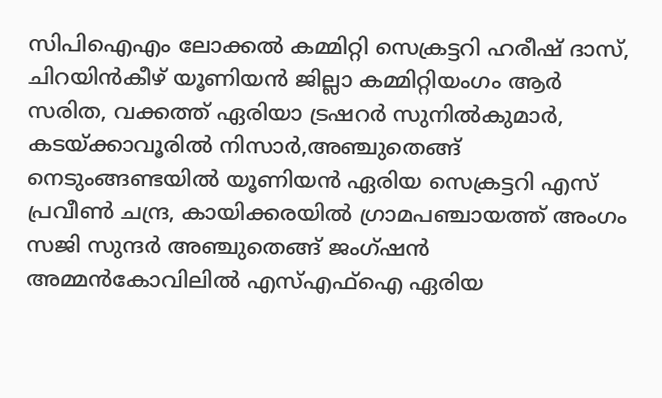സിപിഐഎം ലോക്കൽ കമ്മിറ്റി സെക്രട്ടറി ഹരീഷ് ദാസ്, ചിറയിൻകീഴ് യൂണിയൻ ജില്ലാ കമ്മിറ്റിയംഗം ആർ സരിത, വക്കത്ത് ഏരിയാ ട്രഷറർ സുനിൽകുമാർ, കടയ്ക്കാവൂരിൽ നിസാർ,അഞ്ചുതെങ്ങ് നെടുംങ്ങണ്ടയിൽ യൂണിയൻ ഏരിയ സെക്രട്ടറി എസ് പ്രവീൺ ചന്ദ്ര, കായിക്കരയിൽ ഗ്രാമപഞ്ചായത്ത് അംഗം സജി സുന്ദർ അഞ്ചുതെങ്ങ് ജംഗ്ഷൻ അമ്മൻകോവിലിൽ എസ്എഫ്ഐ ഏരിയ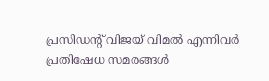പ്രസിഡന്റ് വിജയ് വിമൽ എന്നിവർ പ്രതിഷേധ സമരങ്ങൾ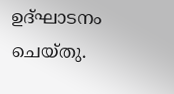ഉദ്ഘാടനം ചെയ്തു.